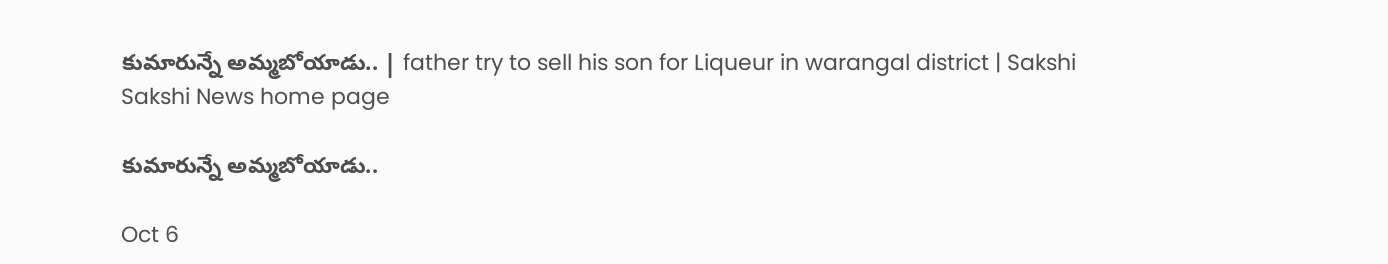కుమారున్నే అమ్మబోయాడు.. | father try to sell his son for Liqueur in warangal district | Sakshi
Sakshi News home page

కుమారున్నే అమ్మబోయాడు..

Oct 6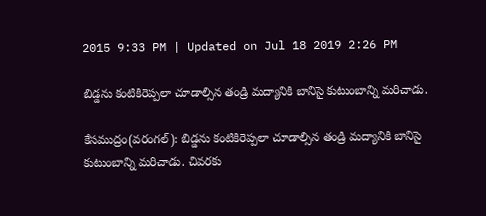2015 9:33 PM | Updated on Jul 18 2019 2:26 PM

బిడ్డను కంటికిరెప్పలా చూడాల్సిన తండ్రి మద్యానికి బానిసై కుటుంబాన్ని మరిచాడు.

కేసముద్రం(వరంగల్): బిడ్డను కంటికిరెప్పలా చూడాల్సిన తండ్రి మద్యానికి బానిసై కుటుంబాన్ని మరిచాడు. చివరకు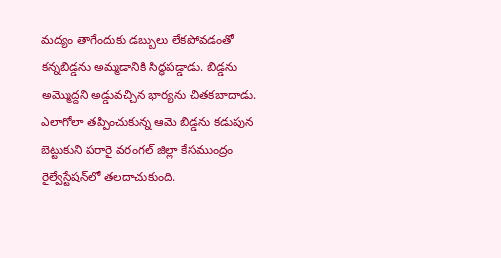మద్యం తాగేందుకు డబ్బులు లేకపోవడంతో కన్నబిడ్డను అమ్మడానికి సిద్ధపడ్డాడు. బిడ్డను అమ్మొద్దని అడ్డువచ్చిన భార్యను చితకబాదాడు. ఎలాగోలా తప్పించుకున్న ఆమె బిడ్డను కడుపున బెట్టుకుని పరారై వరంగల్ జిల్లా కేసముంద్రం రైల్వేస్టేషన్‌లో తలదాచుకుంది.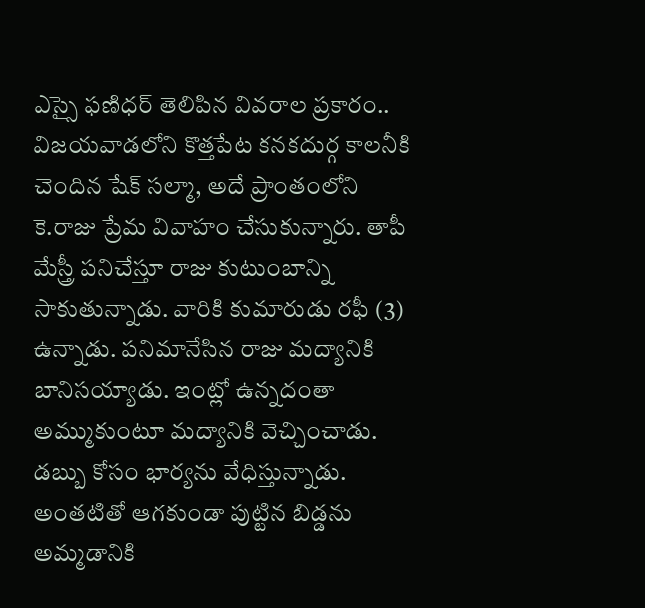ఎస్సై ఫణిధర్ తెలిపిన వివరాల ప్రకారం.. విజయవాడలోని కొత్తపేట కనకదుర్గ కాలనీకి చెందిన షేక్ సల్మా, అదే ప్రాంతంలోని కె.రాజు ప్రేమ వివాహం చేసుకున్నారు. తాపీ మేస్త్రీ పనిచేస్తూ రాజు కుటుంబాన్ని సాకుతున్నాడు. వారికి కుమారుడు రఫీ (3) ఉన్నాడు. పనిమానేసిన రాజు మద్యానికి బానిసయ్యాడు. ఇంట్లో ఉన్నదంతా అమ్ముకుంటూ మద్యానికి వెచ్చించాడు. డబ్బు కోసం భార్యను వేధిస్తున్నాడు. అంతటితో ఆగకుండా పుట్టిన బిడ్డను అమ్మడానికి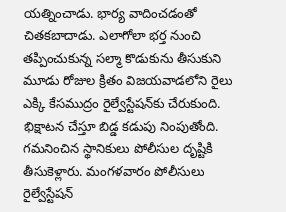యత్నించాడు. భార్య వాదించడంతో చితకబాదాడు. ఎలాగోలా భర్త నుంచి తప్పించుకున్న సల్మా కొడుకును తీసుకుని మూడు రోజుల క్రితం విజయవాడలోని రైలు ఎక్కి కేసముద్రం రైల్వేస్టేషన్‌కు చేరుకుంది. భిక్షాటన చేస్తూ బిడ్డ కడుపు నింపుతోంది. గమనించిన స్థానికులు పోలీసుల దృష్టికి తీసుకెళ్లారు. మంగళవారం పోలీసులు రైల్వేస్టేషన్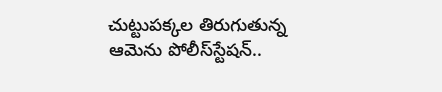చుట్టుపక్కల తిరుగుతున్న ఆమెను పోలీస్‌స్టేషన్..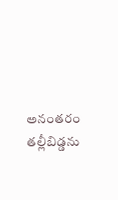అనంతరం తల్లీబిడ్డను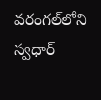వరంగల్‌లోని స్వధార్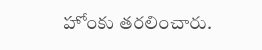హోంకు తరలించారు.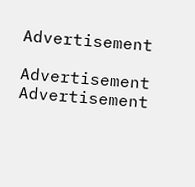Advertisement

Advertisement
Advertisement